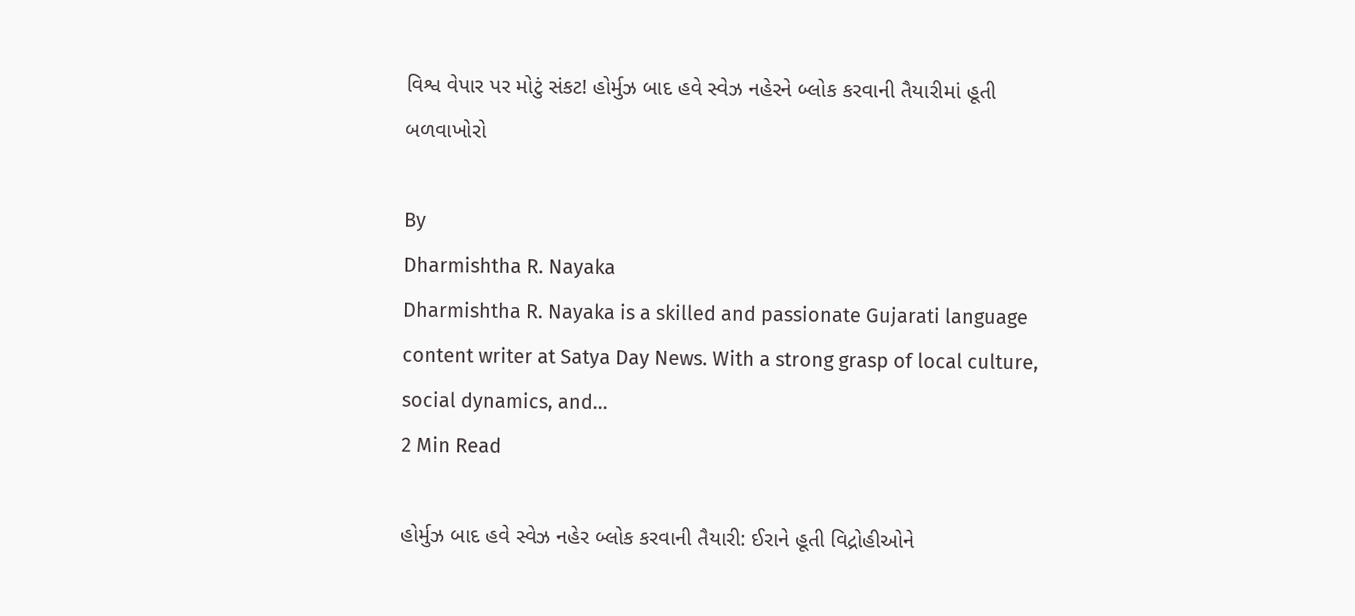વિશ્વ વેપાર પર મોટું સંકટ! હોર્મુઝ બાદ હવે સ્વેઝ નહેરને બ્લોક કરવાની તૈયારીમાં હૂતી બળવાખોરો

By
Dharmishtha R. Nayaka
Dharmishtha R. Nayaka is a skilled and passionate Gujarati language content writer at Satya Day News. With a strong grasp of local culture, social dynamics, and...
2 Min Read

હોર્મુઝ બાદ હવે સ્વેઝ નહેર બ્લોક કરવાની તૈયારી: ઈરાને હૂતી વિદ્રોહીઓને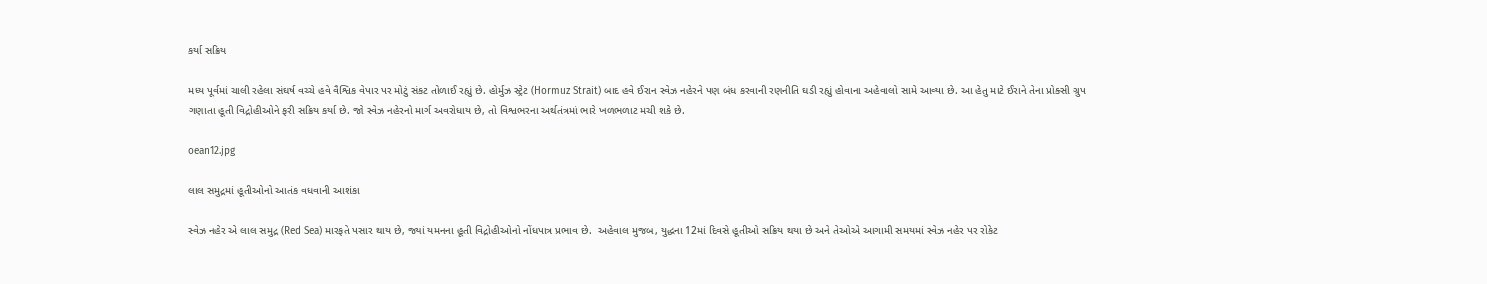કર્યા સક્રિય

મધ્ય પૂર્વમાં ચાલી રહેલા સંઘર્ષ વચ્ચે હવે વૈશ્વિક વેપાર પર મોટું સંકટ તોળાઈ રહ્યું છે. હોર્મુઝ સ્ટ્રેટ (Hormuz Strait) બાદ હવે ઈરાન સ્વેઝ નહેરને પણ બંધ કરવાની રણનીતિ ઘડી રહ્યું હોવાના અહેવાલો સામે આવ્યા છે. આ હેતુ માટે ઈરાને તેના પ્રોક્સી ગ્રુપ ગણાતા હૂતી વિદ્રોહીઓને ફરી સક્રિય કર્યા છે. જો સ્વેઝ નહેરનો માર્ગ અવરોધાય છે, તો વિશ્વભરના અર્થતંત્રમાં ભારે ખળભળાટ મચી શકે છે.

oean12.jpg

લાલ સમુદ્રમાં હૂતીઓનો આતંક વધવાની આશંકા

સ્વેઝ નહેર એ લાલ સમુદ્ર (Red Sea) મારફતે પસાર થાય છે, જ્યાં યમનના હૂતી વિદ્રોહીઓનો નોંધપાત્ર પ્રભાવ છે.  અહેવાલ મુજબ, યુદ્ધના 12માં દિવસે હૂતીઓ સક્રિય થયા છે અને તેઓએ આગામી સમયમાં સ્વેઝ નહેર પર રોકેટ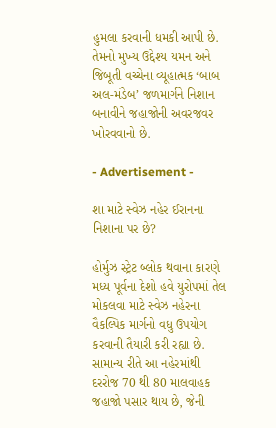હુમલા કરવાની ધમકી આપી છે. તેમનો મુખ્ય ઉદ્દેશ્ય યમન અને જિબૂતી વચ્ચેના વ્યૂહાત્મક ‘બાબ અલ-મંડેબ’ જળમાર્ગને નિશાન બનાવીને જહાજોની અવરજવર ખોરવવાનો છે.

- Advertisement -

શા માટે સ્વેઝ નહેર ઈરાનના નિશાના પર છે?

હોર્મુઝ સ્ટ્રેટ બ્લોક થવાના કારણે મધ્ય પૂર્વના દેશો હવે યુરોપમાં તેલ મોકલવા માટે સ્વેઝ નહેરના વૈકલ્પિક માર્ગનો વધુ ઉપયોગ કરવાની તૈયારી કરી રહ્યા છે. સામાન્ય રીતે આ નહેરમાંથી દરરોજ 70 થી 80 માલવાહક જહાજો પસાર થાય છે, જેની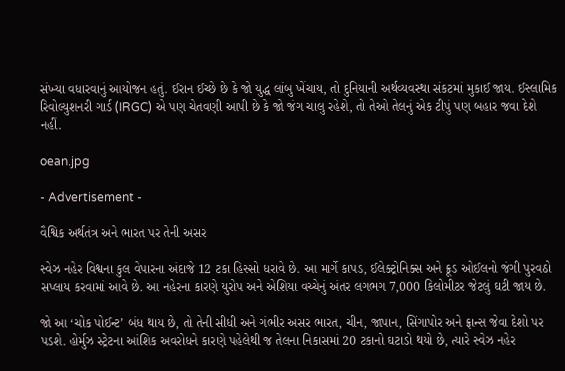સંખ્યા વધારવાનું આયોજન હતું. ઈરાન ઈચ્છે છે કે જો યુદ્ધ લાંબુ ખેંચાય, તો દુનિયાની અર્થવ્યવસ્થા સંકટમાં મુકાઈ જાય. ઈસ્લામિક રિવોલ્યુશનરી ગાર્ડ (IRGC) એ પણ ચેતવણી આપી છે કે જો જંગ ચાલુ રહેશે, તો તેઓ તેલનું એક ટીપું પણ બહાર જવા દેશે નહીં.

oean.jpg

- Advertisement -

વૈશ્વિક અર્થતંત્ર અને ભારત પર તેની અસર

સ્વેઝ નહેર વિશ્વના કુલ વેપારના અંદાજે 12 ટકા હિસ્સો ધરાવે છે. આ માર્ગે કાપડ, ઈલેક્ટ્રોનિક્સ અને ક્રૂડ ઓઈલનો જંગી પુરવઠો સપ્લાય કરવામાં આવે છે. આ નહેરના કારણે યુરોપ અને એશિયા વચ્ચેનું અંતર લગભગ 7,000 કિલોમીટર જેટલું ઘટી જાય છે.

જો આ ‘ચોક પોઈન્ટ’ બંધ થાય છે, તો તેની સીધી અને ગંભીર અસર ભારત, ચીન, જાપાન, સિંગાપોર અને ફ્રાન્સ જેવા દેશો પર પડશે. હોર્મુઝ સ્ટ્રેટના આંશિક અવરોધને કારણે પહેલેથી જ તેલના નિકાસમાં 20 ટકાનો ઘટાડો થયો છે, ત્યારે સ્વેઝ નહેર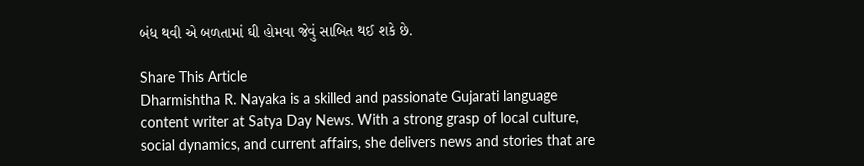બંધ થવી એ બળતામાં ઘી હોમવા જેવું સાબિત થઈ શકે છે.

Share This Article
Dharmishtha R. Nayaka is a skilled and passionate Gujarati language content writer at Satya Day News. With a strong grasp of local culture, social dynamics, and current affairs, she delivers news and stories that are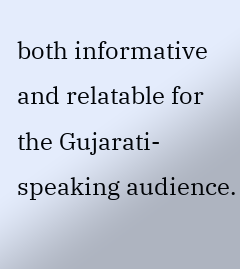both informative and relatable for the Gujarati-speaking audience.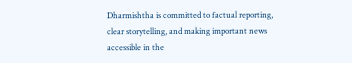Dharmishtha is committed to factual reporting, clear storytelling, and making important news accessible in the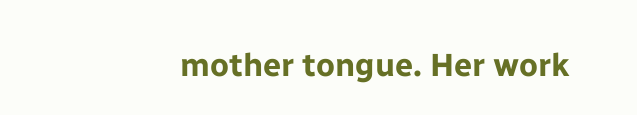mother tongue. Her work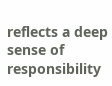reflects a deep sense of responsibility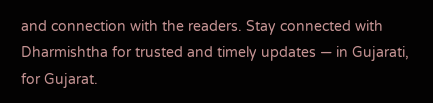and connection with the readers. Stay connected with Dharmishtha for trusted and timely updates — in Gujarati, for Gujarat.